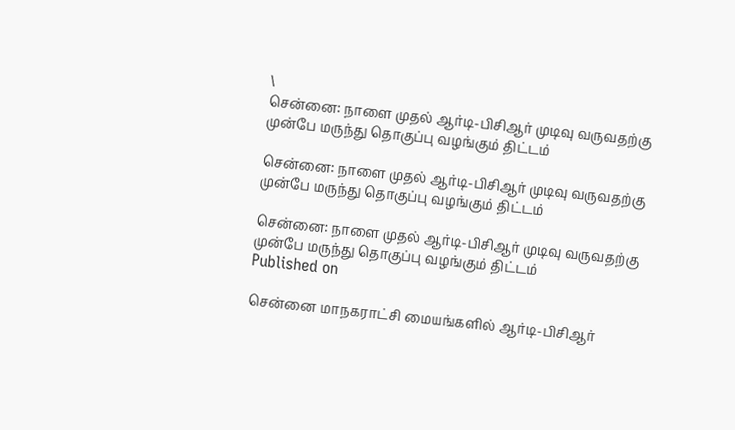\
சென்னை: நாளை முதல் ஆர்டி-பிசிஆர் முடிவு வருவதற்கு முன்பே மருந்து தொகுப்பு வழங்கும் திட்டம்

சென்னை: நாளை முதல் ஆர்டி-பிசிஆர் முடிவு வருவதற்கு முன்பே மருந்து தொகுப்பு வழங்கும் திட்டம்

சென்னை: நாளை முதல் ஆர்டி-பிசிஆர் முடிவு வருவதற்கு முன்பே மருந்து தொகுப்பு வழங்கும் திட்டம்
Published on

சென்னை மாநகராட்சி மையங்களில் ஆர்டி-பிசிஆர்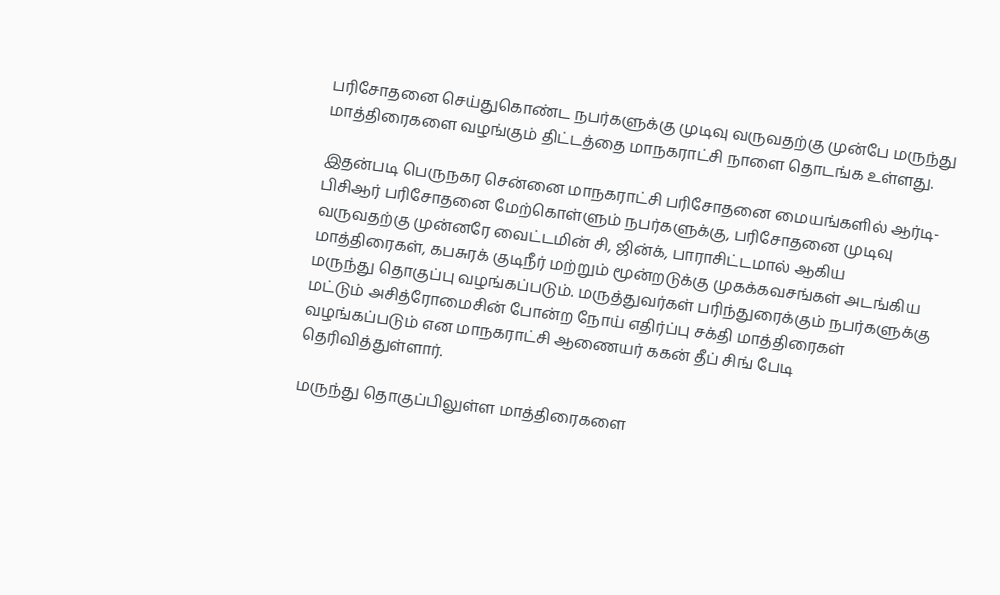பரிசோதனை செய்துகொண்ட நபர்களுக்கு முடிவு வருவதற்கு முன்பே மருந்து மாத்திரைகளை வழங்கும் திட்டத்தை மாநகராட்சி நாளை தொடங்க உள்ளது.

இதன்படி பெருநகர சென்னை மாநகராட்சி பரிசோதனை மையங்களில் ஆர்டி-பிசிஆர் பரிசோதனை மேற்கொள்ளும் நபர்களுக்கு, பரிசோதனை முடிவு வருவதற்கு முன்னரே வைட்டமின் சி, ஜின்க், பாராசிட்டமால் ஆகிய மாத்திரைகள், கபசுரக் குடிநீர் மற்றும் மூன்றடுக்கு முகக்கவசங்கள் அடங்கிய மருந்து தொகுப்பு வழங்கப்படும். மருத்துவர்கள் பரிந்துரைக்கும் நபர்களுக்கு மட்டும் அசித்ரோமைசின் போன்ற நோய் எதிர்ப்பு சக்தி மாத்திரைகள் வழங்கப்படும் என மாநகராட்சி ஆணையர் ககன் தீப் சிங் பேடி தெரிவித்துள்ளார்.

மருந்து தொகுப்பிலுள்ள மாத்திரைகளை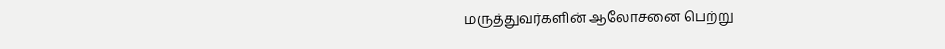மருத்துவர்களின் ஆலோசனை பெற்று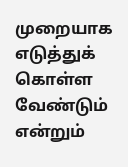முறையாக எடுத்துக் கொள்ள வேண்டும் என்றும்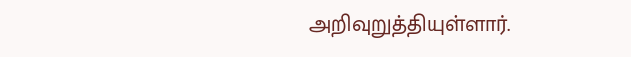அறிவுறுத்தியுள்ளார்.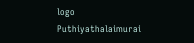logo
Puthiyathalaimurai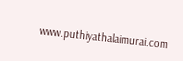www.puthiyathalaimurai.com